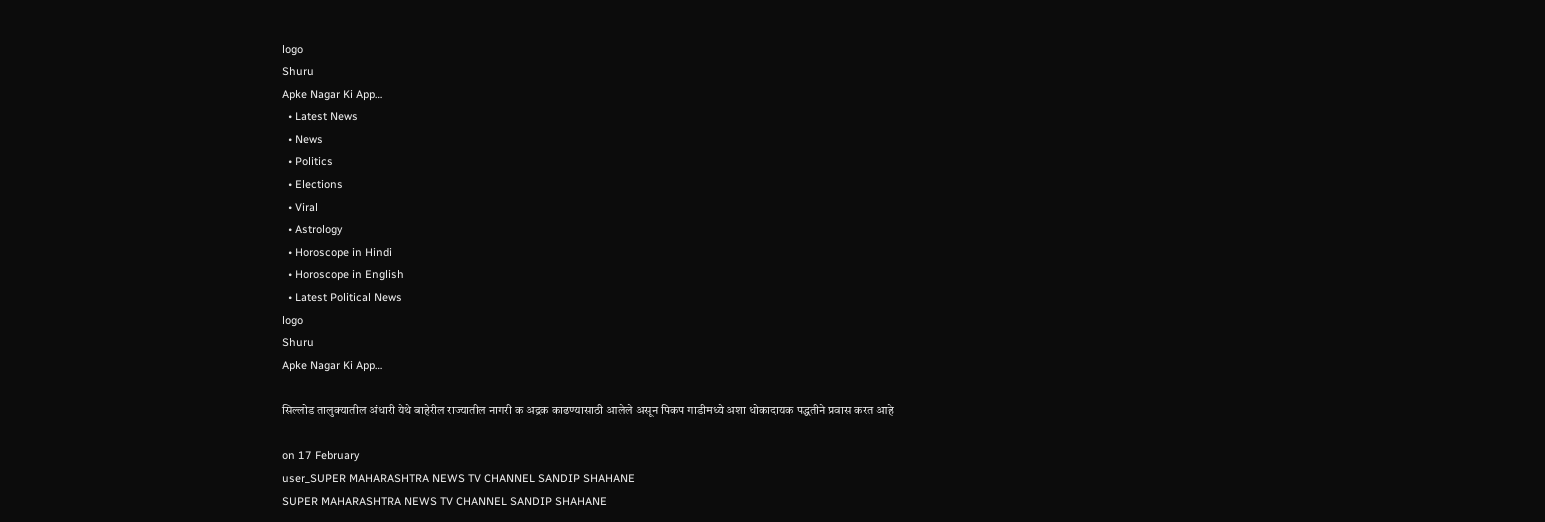logo
Shuru
Apke Nagar Ki App…
  • Latest News
  • News
  • Politics
  • Elections
  • Viral
  • Astrology
  • Horoscope in Hindi
  • Horoscope in English
  • Latest Political News
logo
Shuru
Apke Nagar Ki App…

सिल्लोड तालुक्यातील अंधारी येथे बाहेरील राज्यातील नागरी क अद्रक काढण्यासाठी आलेले असून पिकप गाडीमध्ये अशा धोकादायक पद्धतीने प्रवास करत आहे

on 17 February
user_SUPER MAHARASHTRA NEWS TV CHANNEL SANDIP SHAHANE
SUPER MAHARASHTRA NEWS TV CHANNEL SANDIP SHAHANE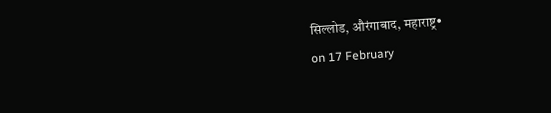सिल्लोड, औरंगाबाद, महाराष्ट्र•
on 17 February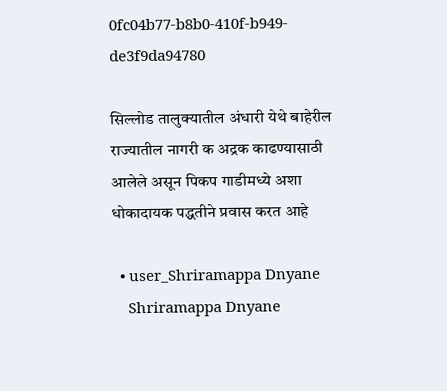0fc04b77-b8b0-410f-b949-de3f9da94780

सिल्लोड तालुक्यातील अंधारी येथे बाहेरील राज्यातील नागरी क अद्रक काढण्यासाठी आलेले असून पिकप गाडीमध्ये अशा धोकादायक पद्धतीने प्रवास करत आहे

  • user_Shriramappa Dnyane
    Shriramappa Dnyane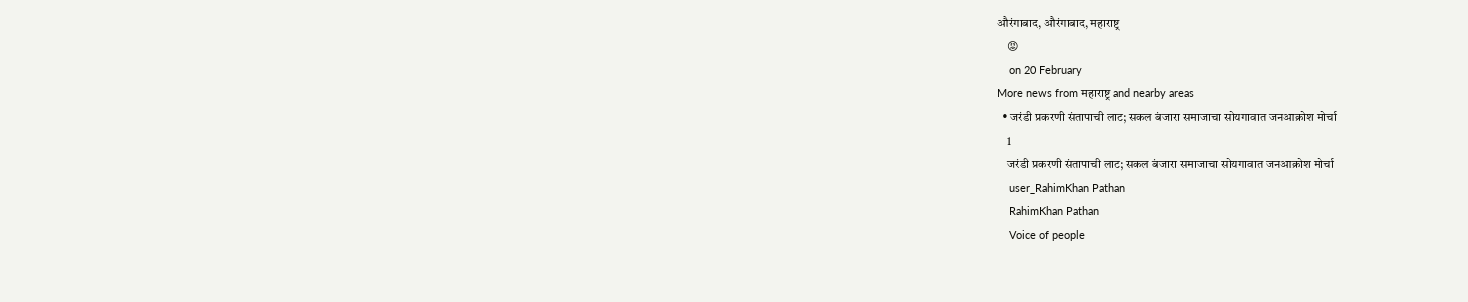औरंगाबाद, औरंगाबाद, महाराष्ट्र
    😡
    on 20 February
More news from महाराष्ट्र and nearby areas
  • जरंडी प्रकरणी संतापाची लाट; सकल बंजारा समाजाचा सोयगावात जनआक्रोश मोर्चा
    1
    जरंडी प्रकरणी संतापाची लाट; सकल बंजारा समाजाचा सोयगावात जनआक्रोश मोर्चा
    user_RahimKhan Pathan
    RahimKhan Pathan
    Voice of people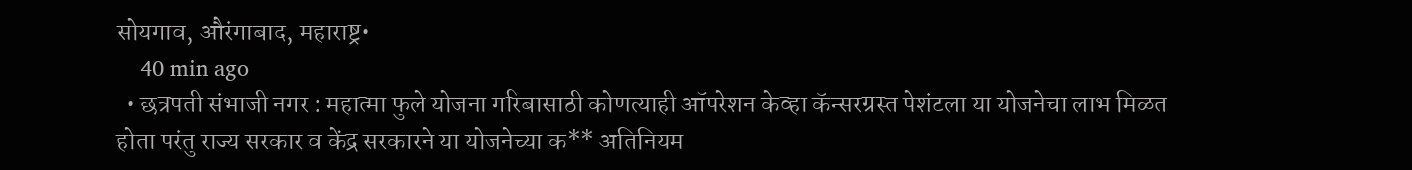सोयगाव, औरंगाबाद, महाराष्ट्र•
    40 min ago
  • छत्रपती संभाजी नगर : महात्मा फुले योजना गरिबासाठी कोणत्याही ऑपरेशन केव्हा कॅन्सरग्रस्त पेशंटला या योजनेचा लाभ मिळत होता परंतु राज्य सरकार व केंद्र सरकारने या योजनेच्या क** अतिनियम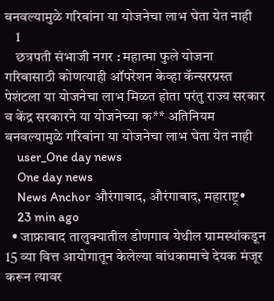बनवल्यामुळे गरिबांना या योजनेचा लाभ घेता येत नाही
    1
    छत्रपती संभाजी नगर : महात्मा फुले योजना गरिबासाठी कोणत्याही ऑपरेशन केव्हा कॅन्सरग्रस्त पेशंटला या योजनेचा लाभ मिळत होता परंतु राज्य सरकार व केंद्र सरकारने या योजनेच्या क** अतिनियम बनवल्यामुळे गरिबांना या योजनेचा लाभ घेता येत नाही
    user_One day news
    One day news
    News Anchor औरंगाबाद, औरंगाबाद, महाराष्ट्र•
    23 min ago
  • जाफ्राबाद तालुक्यातील डोणगाव येथील ग्रामस्थांकडून 15 व्या वित्त आयोगातून केलेल्या बांधकामाचे देयक मंजूर करून त्यावर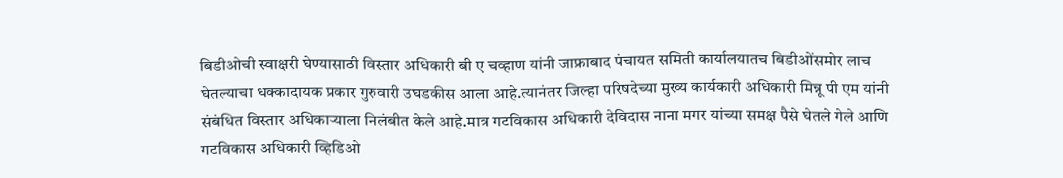बिडीओची स्वाक्षरी घेण्यासाठी विस्तार अधिकारी बी ए चव्हाण यांनी जाफ्राबाद पंचायत समिती कार्यालयातच बिडीओंसमोर लाच घेतल्याचा धक्कादायक प्रकार गुरुवारी उघडकीस आला आहे.त्यानंतर जिल्हा परिषदेच्या मुख्य कार्यकारी अधिकारी मिन्नू पी एम यांनी संबंधित विस्तार अधिकाऱ्याला निलंबीत केले आहे.मात्र गटविकास अधिकारी देविदास नाना मगर यांच्या समक्ष पैसे घेतले गेले आणि गटविकास अधिकारी व्हिडिओ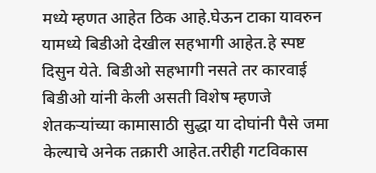मध्ये म्हणत आहेत ठिक आहे.घेऊन टाका यावरुन यामध्ये बिडीओ देखील सहभागी आहेत.हे स्पष्ट दिसुन येते. बिडीओ सहभागी नसते तर कारवाई बिडीओ यांनी केली असती विशेष म्हणजे शेतकऱ्यांच्या कामासाठी सुद्धा या दोघांनी पैसे जमा केल्याचे अनेक तक्रारी आहेत.तरीही गटविकास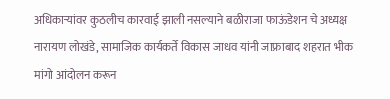अधिकाऱ्यांवर कुठलीच कारवाई झाली नसल्याने बळीराजा फाऊंडेशन चे अध्यक्ष नारायण लोखंडे, सामाजिक कार्यकर्ते विकास जाधव यांनी जाफ्राबाद शहरात भीक मांगो आंदोलन करून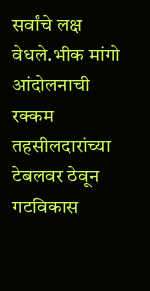सर्वांचे लक्ष वेधले.भीक मांगो आंदोलनाची रक्कम तहसीलदारांच्या टेबलवर ठेवून गटविकास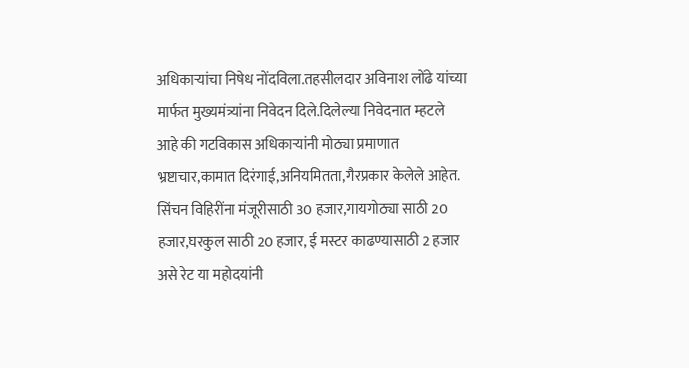अधिकाऱ्यांचा निषेध नोंदविला.तहसीलदार अविनाश लोंढे यांच्या मार्फत मुख्यमंत्र्यांना निवेदन दिले.दिलेल्या निवेदनात म्हटले आहे की गटविकास अधिकाऱ्यांनी मोठ्या प्रमाणात भ्रष्टाचार,कामात दिरंगाई,अनियमितता,गैरप्रकार केलेले आहेत. सिंचन विहिरींना मंजूरीसाठी 30 हजार,गायगोठ्या साठी 20 हजार,घरकुल साठी 20 हजार, ई मस्टर काढण्यासाठी 2 हजार असे रेट या महोदयांनी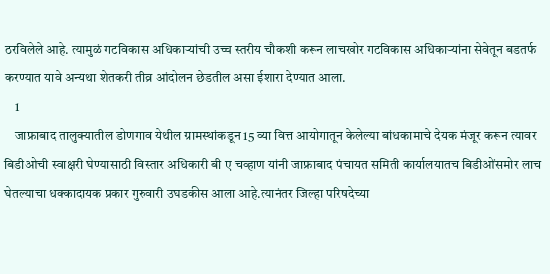ठरविलेले आहे. त्यामुळं गटविकास अधिकाऱ्यांची उच्च स्तरीय चौकशी करून लाचखोर गटविकास अधिकाऱ्यांना सेवेतून बडतर्फ करण्यात यावे अन्यथा शेतकरी तीव्र आंदोलन छेडतील असा ईशारा देण्यात आला.
    1
    जाफ्राबाद तालुक्यातील डोणगाव येथील ग्रामस्थांकडून 15 व्या वित्त आयोगातून केलेल्या बांधकामाचे देयक मंजूर करून त्यावर बिडीओची स्वाक्षरी घेण्यासाठी विस्तार अधिकारी बी ए चव्हाण यांनी जाफ्राबाद पंचायत समिती कार्यालयातच बिडीओंसमोर लाच घेतल्याचा धक्कादायक प्रकार गुरुवारी उघडकीस आला आहे.त्यानंतर जिल्हा परिषदेच्या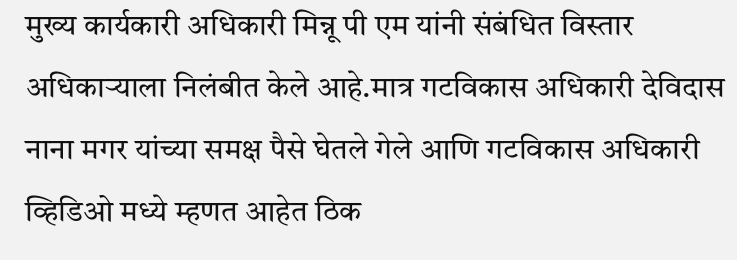मुख्य कार्यकारी अधिकारी मिन्नू पी एम यांनी संबंधित विस्तार अधिकाऱ्याला निलंबीत केले आहे.मात्र गटविकास अधिकारी देविदास नाना मगर यांच्या समक्ष पैसे घेतले गेले आणि गटविकास अधिकारी व्हिडिओ मध्ये म्हणत आहेत ठिक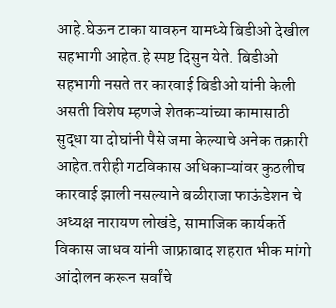आहे.घेऊन टाका यावरुन यामध्ये बिडीओ देखील सहभागी आहेत.हे स्पष्ट दिसुन येते. बिडीओ सहभागी नसते तर कारवाई बिडीओ यांनी केली असती विशेष म्हणजे शेतकऱ्यांच्या कामासाठी सुद्धा या दोघांनी पैसे जमा केल्याचे अनेक तक्रारी आहेत.तरीही गटविकास अधिकाऱ्यांवर कुठलीच कारवाई झाली नसल्याने बळीराजा फाऊंडेशन चे अध्यक्ष नारायण लोखंडे, सामाजिक कार्यकर्ते विकास जाधव यांनी जाफ्राबाद शहरात भीक मांगो आंदोलन करून सर्वांचे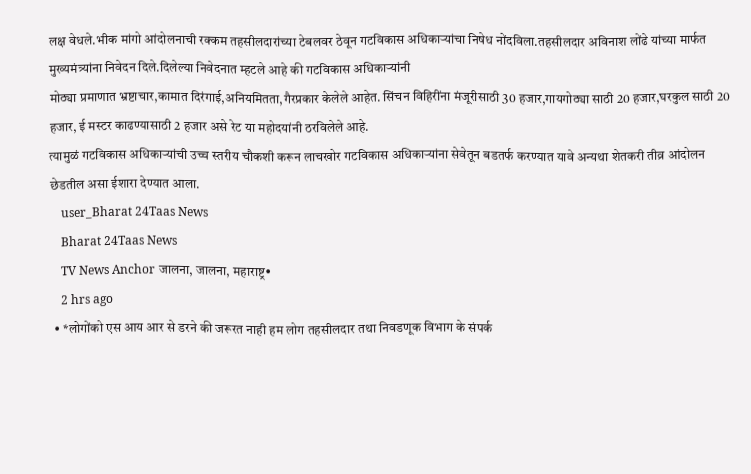लक्ष वेधले.भीक मांगो आंदोलनाची रक्कम तहसीलदारांच्या टेबलवर ठेवून गटविकास अधिकाऱ्यांचा निषेध नोंदविला.तहसीलदार अविनाश लोंढे यांच्या मार्फत मुख्यमंत्र्यांना निवेदन दिले.दिलेल्या निवेदनात म्हटले आहे की गटविकास अधिकाऱ्यांनी
मोठ्या प्रमाणात भ्रष्टाचार,कामात दिरंगाई,अनियमितता,गैरप्रकार केलेले आहेत. सिंचन विहिरींना मंजूरीसाठी 30 हजार,गायगोठ्या साठी 20 हजार,घरकुल साठी 20 हजार, ई मस्टर काढण्यासाठी 2 हजार असे रेट या महोदयांनी ठरविलेले आहे.
त्यामुळं गटविकास अधिकाऱ्यांची उच्च स्तरीय चौकशी करून लाचखोर गटविकास अधिकाऱ्यांना सेवेतून बडतर्फ करण्यात यावे अन्यथा शेतकरी तीव्र आंदोलन छेडतील असा ईशारा देण्यात आला.
    user_Bharat 24Taas News
    Bharat 24Taas News
    TV News Anchor जालना, जालना, महाराष्ट्र•
    2 hrs ago
  • *लोगोंको एस आय आर से डरने की जरूरत नाही हम लोग तहसीलदार तथा निवडणूक विभाग के संपर्क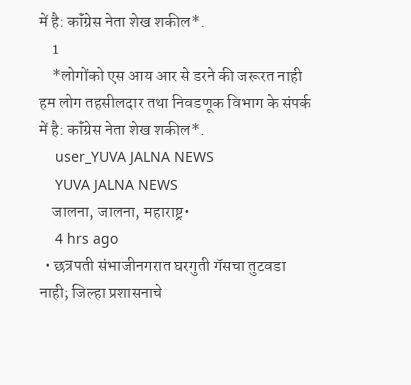में है: कॉंग्रेस नेता शेख शकील*.
    1
    *लोगोंको एस आय आर से डरने की जरूरत नाही हम लोग तहसीलदार तथा निवडणूक विभाग के संपर्क में है: कॉंग्रेस नेता शेख शकील*.
    user_YUVA JALNA NEWS
    YUVA JALNA NEWS
    जालना, जालना, महाराष्ट्र•
    4 hrs ago
  • छत्रपती संभाजीनगरात घरगुती गॅसचा तुटवडा नाही; जिल्हा प्रशासनाचे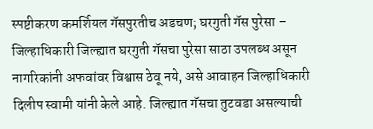स्पष्टीकरण कमर्शियल गॅसपुरतीच अडचण; घरगुती गॅस पुरेसा – जिल्हाधिकारी जिल्ह्यात घरगुती गॅसचा पुरेसा साठा उपलब्ध असून नागरिकांनी अफवांवर विश्वास ठेवू नये, असे आवाहन जिल्हाधिकारी दिलीप स्वामी यांनी केले आहे. जिल्ह्यात गॅसचा तुटवडा असल्याची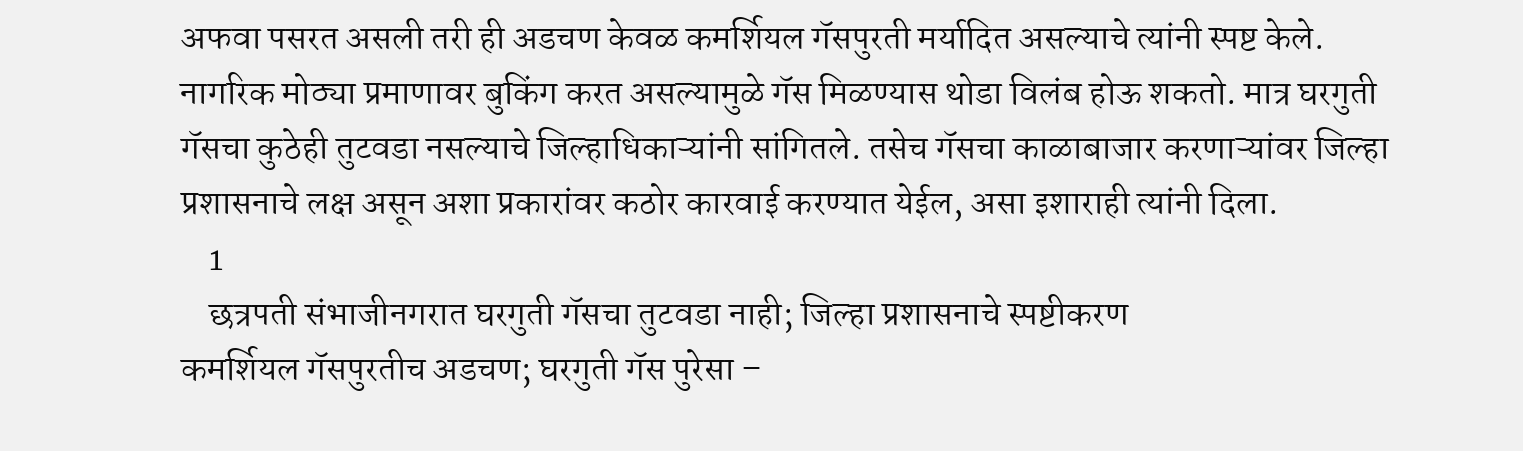अफवा पसरत असली तरी ही अडचण केवळ कमर्शियल गॅसपुरती मर्यादित असल्याचे त्यांनी स्पष्ट केले. नागरिक मोठ्या प्रमाणावर बुकिंग करत असल्यामुळे गॅस मिळण्यास थोडा विलंब होऊ शकतो. मात्र घरगुती गॅसचा कुठेही तुटवडा नसल्याचे जिल्हाधिकाऱ्यांनी सांगितले. तसेच गॅसचा काळाबाजार करणाऱ्यांवर जिल्हा प्रशासनाचे लक्ष असून अशा प्रकारांवर कठोर कारवाई करण्यात येईल, असा इशाराही त्यांनी दिला.
    1
    छत्रपती संभाजीनगरात घरगुती गॅसचा तुटवडा नाही; जिल्हा प्रशासनाचे स्पष्टीकरण
कमर्शियल गॅसपुरतीच अडचण; घरगुती गॅस पुरेसा –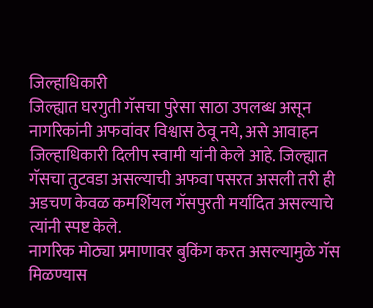जिल्हाधिकारी
जिल्ह्यात घरगुती गॅसचा पुरेसा साठा उपलब्ध असून नागरिकांनी अफवांवर विश्वास ठेवू नये, असे आवाहन जिल्हाधिकारी दिलीप स्वामी यांनी केले आहे. जिल्ह्यात गॅसचा तुटवडा असल्याची अफवा पसरत असली तरी ही अडचण केवळ कमर्शियल गॅसपुरती मर्यादित असल्याचे त्यांनी स्पष्ट केले.
नागरिक मोठ्या प्रमाणावर बुकिंग करत असल्यामुळे गॅस मिळण्यास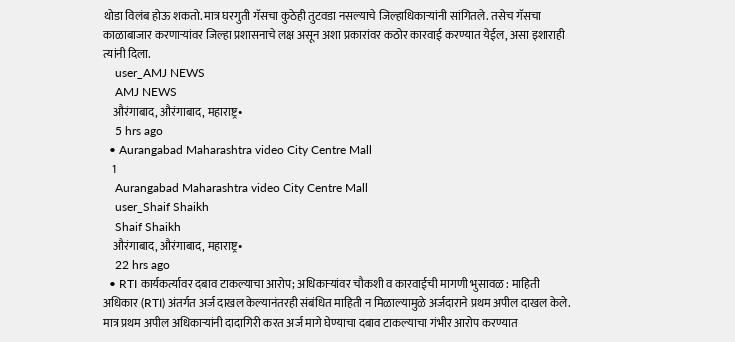थोडा विलंब होऊ शकतो. मात्र घरगुती गॅसचा कुठेही तुटवडा नसल्याचे जिल्हाधिकाऱ्यांनी सांगितले. तसेच गॅसचा काळाबाजार करणाऱ्यांवर जिल्हा प्रशासनाचे लक्ष असून अशा प्रकारांवर कठोर कारवाई करण्यात येईल, असा इशाराही त्यांनी दिला.
    user_AMJ NEWS
    AMJ NEWS
    औरंगाबाद, औरंगाबाद, महाराष्ट्र•
    5 hrs ago
  • Aurangabad Maharashtra video City Centre Mall
    1
    Aurangabad Maharashtra video City Centre Mall
    user_Shaif Shaikh
    Shaif Shaikh
    औरंगाबाद, औरंगाबाद, महाराष्ट्र•
    22 hrs ago
  • RTI कार्यकर्त्यावर दबाव टाकल्याचा आरोप; अधिकाऱ्यांवर चौकशी व कारवाईची मागणी भुसावळ : माहिती अधिकार (RTI) अंतर्गत अर्ज दाखल केल्यानंतरही संबंधित माहिती न मिळाल्यामुळे अर्जदाराने प्रथम अपील दाखल केले. मात्र प्रथम अपील अधिकाऱ्यांनी दादागिरी करत अर्ज मागे घेण्याचा दबाव टाकल्याचा गंभीर आरोप करण्यात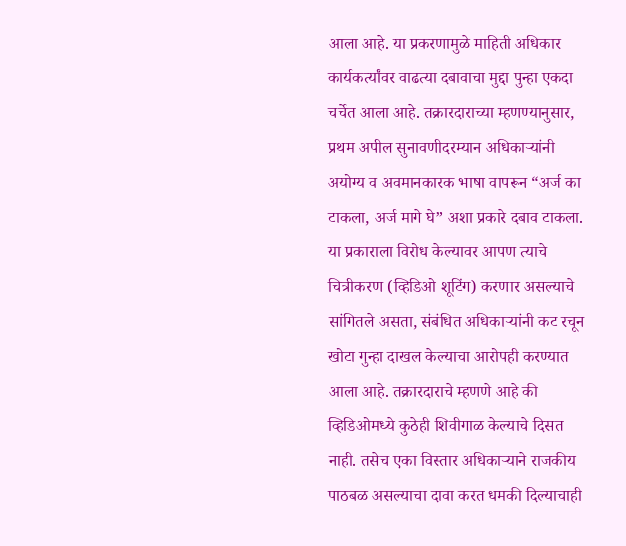आला आहे. या प्रकरणामुळे माहिती अधिकार कार्यकर्त्यांवर वाढत्या दबावाचा मुद्दा पुन्हा एकदा चर्चेत आला आहे. तक्रारदाराच्या म्हणण्यानुसार, प्रथम अपील सुनावणीदरम्यान अधिकाऱ्यांनी अयोग्य व अवमानकारक भाषा वापरून “अर्ज का टाकला, अर्ज मागे घे” अशा प्रकारे दबाव टाकला. या प्रकाराला विरोध केल्यावर आपण त्याचे चित्रीकरण (व्हिडिओ शूटिंग) करणार असल्याचे सांगितले असता, संबंधित अधिकाऱ्यांनी कट रचून खोटा गुन्हा दाखल केल्याचा आरोपही करण्यात आला आहे. तक्रारदाराचे म्हणणे आहे की व्हिडिओमध्ये कुठेही शिवीगाळ केल्याचे दिसत नाही. तसेच एका विस्तार अधिकाऱ्याने राजकीय पाठबळ असल्याचा दावा करत धमकी दिल्याचाही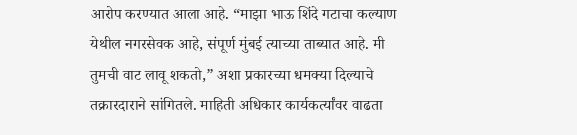आरोप करण्यात आला आहे. “माझा भाऊ शिंदे गटाचा कल्याण येथील नगरसेवक आहे, संपूर्ण मुंबई त्याच्या ताब्यात आहे. मी तुमची वाट लावू शकतो,” अशा प्रकारच्या धमक्या दिल्याचे तक्रारदाराने सांगितले. माहिती अधिकार कार्यकर्त्यांवर वाढता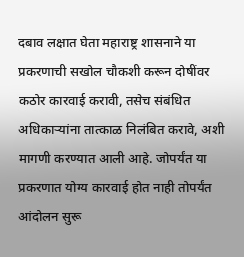दबाव लक्षात घेता महाराष्ट्र शासनाने या प्रकरणाची सखोल चौकशी करून दोषींवर कठोर कारवाई करावी, तसेच संबंधित अधिकाऱ्यांना तात्काळ निलंबित करावे, अशी मागणी करण्यात आली आहे. जोपर्यंत या प्रकरणात योग्य कारवाई होत नाही तोपर्यंत आंदोलन सुरू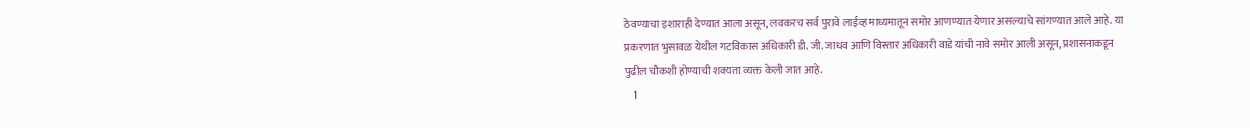ठेवण्याचा इशाराही देण्यात आला असून, लवकरच सर्व पुरावे लाईव्ह माध्यमातून समोर आणण्यात येणार असल्याचे सांगण्यात आले आहे. या प्रकरणात भुसावळ येथील गटविकास अधिकारी डी. जी. जाधव आणि विस्तार अधिकारी वाडे यांची नावे समोर आली असून, प्रशासनाकडून पुढील चौकशी होण्याची शक्यता व्यक्त केली जात आहे.
    1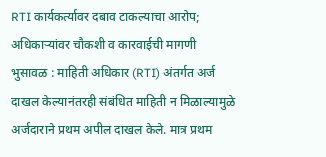RTI कार्यकर्त्यावर दबाव टाकल्याचा आरोप; अधिकाऱ्यांवर चौकशी व कारवाईची मागणी
भुसावळ : माहिती अधिकार (RTI) अंतर्गत अर्ज दाखल केल्यानंतरही संबंधित माहिती न मिळाल्यामुळे अर्जदाराने प्रथम अपील दाखल केले. मात्र प्रथम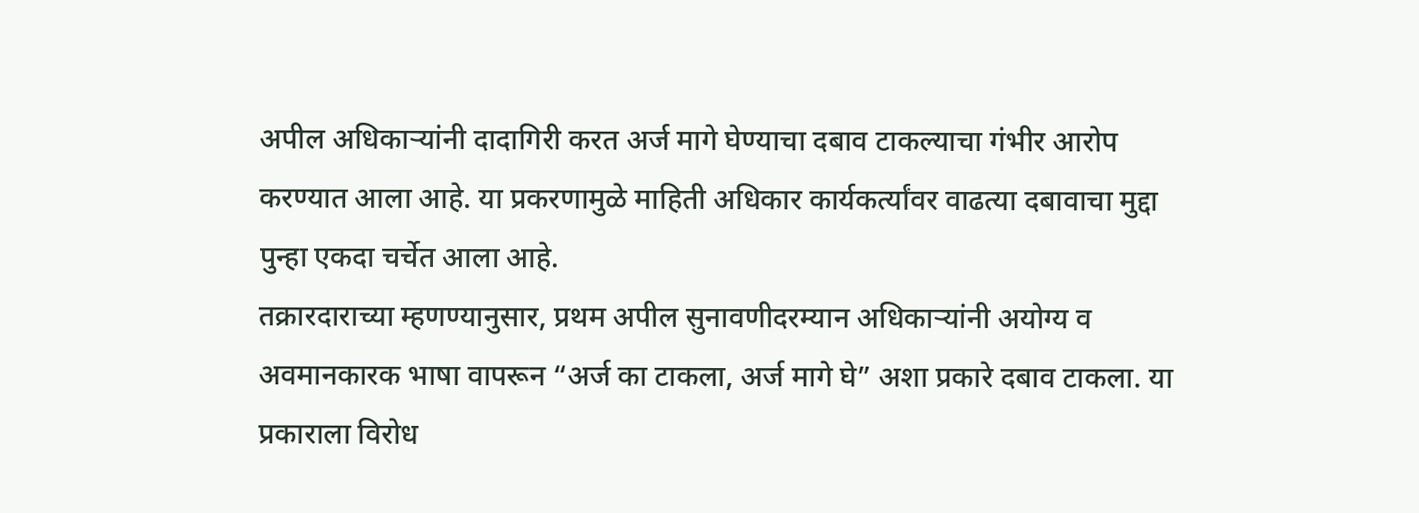अपील अधिकाऱ्यांनी दादागिरी करत अर्ज मागे घेण्याचा दबाव टाकल्याचा गंभीर आरोप करण्यात आला आहे. या प्रकरणामुळे माहिती अधिकार कार्यकर्त्यांवर वाढत्या दबावाचा मुद्दा पुन्हा एकदा चर्चेत आला आहे.
तक्रारदाराच्या म्हणण्यानुसार, प्रथम अपील सुनावणीदरम्यान अधिकाऱ्यांनी अयोग्य व अवमानकारक भाषा वापरून “अर्ज का टाकला, अर्ज मागे घे” अशा प्रकारे दबाव टाकला. या प्रकाराला विरोध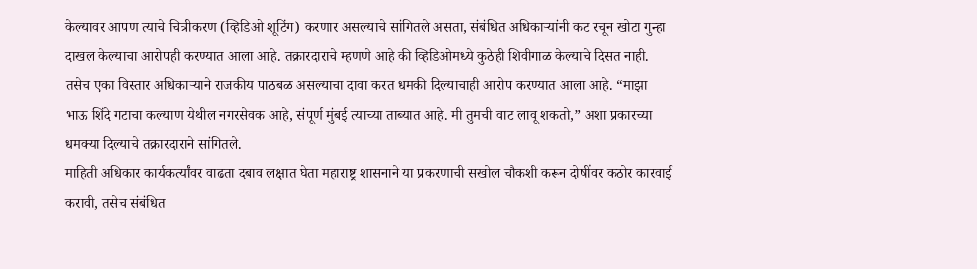केल्यावर आपण त्याचे चित्रीकरण (व्हिडिओ शूटिंग) करणार असल्याचे सांगितले असता, संबंधित अधिकाऱ्यांनी कट रचून खोटा गुन्हा दाखल केल्याचा आरोपही करण्यात आला आहे. तक्रारदाराचे म्हणणे आहे की व्हिडिओमध्ये कुठेही शिवीगाळ केल्याचे दिसत नाही.
तसेच एका विस्तार अधिकाऱ्याने राजकीय पाठबळ असल्याचा दावा करत धमकी दिल्याचाही आरोप करण्यात आला आहे. “माझा भाऊ शिंदे गटाचा कल्याण येथील नगरसेवक आहे, संपूर्ण मुंबई त्याच्या ताब्यात आहे. मी तुमची वाट लावू शकतो,” अशा प्रकारच्या धमक्या दिल्याचे तक्रारदाराने सांगितले.
माहिती अधिकार कार्यकर्त्यांवर वाढता दबाव लक्षात घेता महाराष्ट्र शासनाने या प्रकरणाची सखोल चौकशी करून दोषींवर कठोर कारवाई करावी, तसेच संबंधित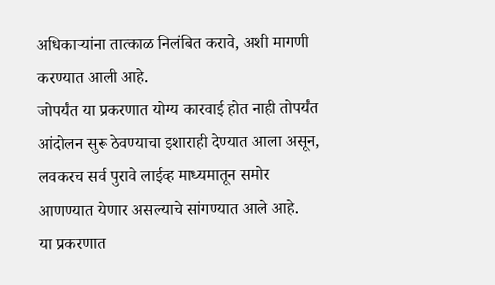अधिकाऱ्यांना तात्काळ निलंबित करावे, अशी मागणी करण्यात आली आहे.
जोपर्यंत या प्रकरणात योग्य कारवाई होत नाही तोपर्यंत आंदोलन सुरू ठेवण्याचा इशाराही देण्यात आला असून, लवकरच सर्व पुरावे लाईव्ह माध्यमातून समोर आणण्यात येणार असल्याचे सांगण्यात आले आहे.
या प्रकरणात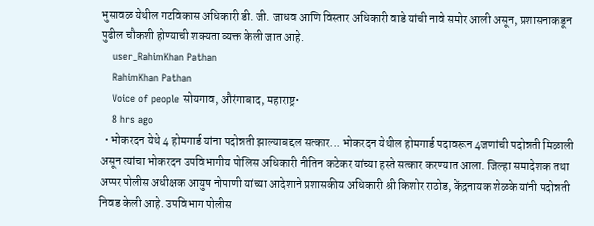भुसावळ येथील गटविकास अधिकारी डी. जी. जाधव आणि विस्तार अधिकारी वाडे यांची नावे समोर आली असून, प्रशासनाकडून पुढील चौकशी होण्याची शक्यता व्यक्त केली जात आहे.
    user_RahimKhan Pathan
    RahimKhan Pathan
    Voice of people सोयगाव, औरंगाबाद, महाराष्ट्र•
    8 hrs ago
  • भोकरदन येथे 4 होमगार्ड यांना पदोन्नती झाल्याबद्दल सत्कार... भोकरदन येथील होमगार्ड पदावरून 4जणांची पदोन्नती मिळाली असून त्यांचा भोकरदन उपविभागीय पोलिस अधिकारी नीतिन कटेकर यांच्या हस्ते सत्कार करण्यात आला. जिल्हा समादेशक तथा अप्पर पोलीस अधीक्षक आयुष नोपाणी यांच्या आदेशाने प्रशासकीय अधिकारी श्री किशोर राठोड, केंद्रनायक शेळके यांनी पदोन्नती निवड केली आहे. उपविभाग पोलीस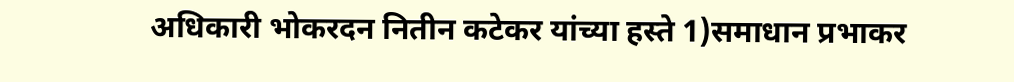अधिकारी भोकरदन नितीन कटेकर यांच्या हस्ते 1)समाधान प्रभाकर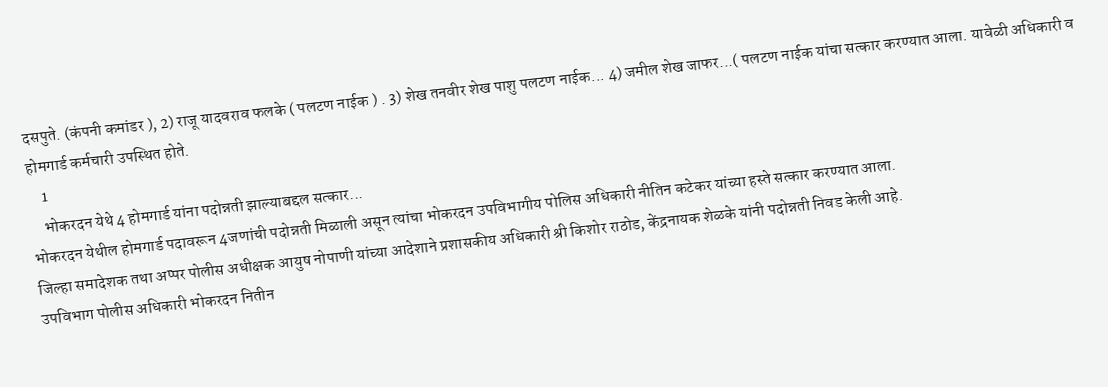दसपुते. (कंपनी कमांडर ), 2) राजू यादवराव फलके ( पलटण नाईक ) . 3) शेख तनवीर शेख पाशु पलटण नाईक... 4) जमील शेख जाफर...( पलटण नाईक यांचा सत्कार करण्यात आला. यावेळी अधिकारी व होमगार्ड कर्मचारी उपस्थित होते.
    1
    भोकरदन येथे 4 होमगार्ड यांना पदोन्नती झाल्याबद्दल सत्कार...
भोकरदन येथील होमगार्ड पदावरून 4जणांची पदोन्नती मिळाली असून त्यांचा भोकरदन उपविभागीय पोलिस अधिकारी नीतिन कटेकर यांच्या हस्ते सत्कार करण्यात आला.
जिल्हा समादेशक तथा अप्पर पोलीस अधीक्षक आयुष नोपाणी यांच्या आदेशाने प्रशासकीय अधिकारी श्री किशोर राठोड, केंद्रनायक शेळके यांनी पदोन्नती निवड केली आहे.
उपविभाग पोलीस अधिकारी भोकरदन नितीन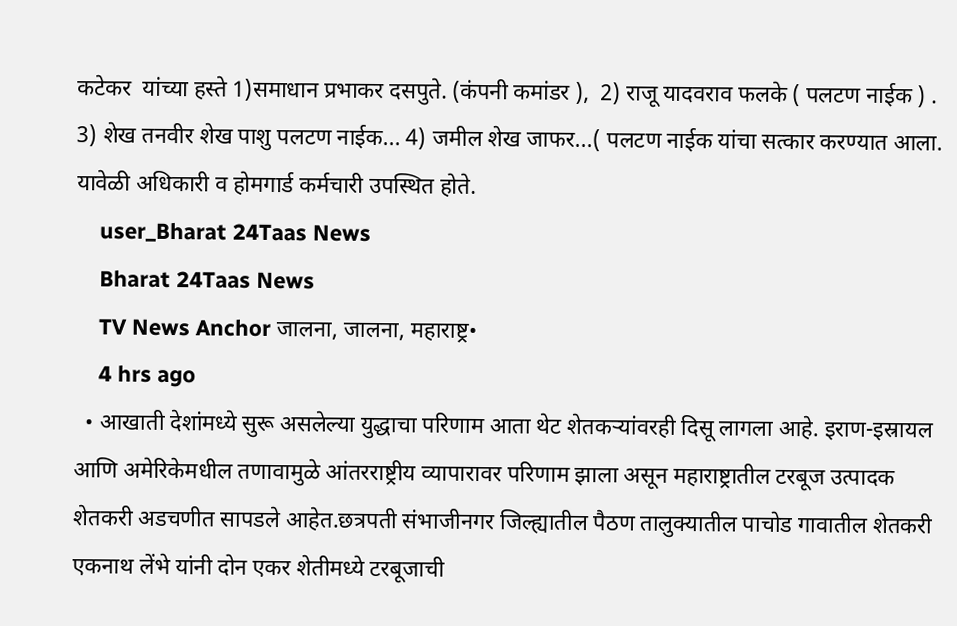कटेकर  यांच्या हस्ते 1)समाधान प्रभाकर दसपुते. (कंपनी कमांडर ),  2) राजू यादवराव फलके ( पलटण नाईक ) . 3) शेख तनवीर शेख पाशु पलटण नाईक... 4) जमील शेख जाफर...( पलटण नाईक यांचा सत्कार करण्यात आला. यावेळी अधिकारी व होमगार्ड कर्मचारी उपस्थित होते.
    user_Bharat 24Taas News
    Bharat 24Taas News
    TV News Anchor जालना, जालना, महाराष्ट्र•
    4 hrs ago
  • आखाती देशांमध्ये सुरू असलेल्या युद्धाचा परिणाम आता थेट शेतकऱ्यांवरही दिसू लागला आहे. इराण-इस्रायल आणि अमेरिकेमधील तणावामुळे आंतरराष्ट्रीय व्यापारावर परिणाम झाला असून महाराष्ट्रातील टरबूज उत्पादक शेतकरी अडचणीत सापडले आहेत.छत्रपती संभाजीनगर जिल्ह्यातील पैठण तालुक्यातील पाचोड गावातील शेतकरी एकनाथ लेंभे यांनी दोन एकर शेतीमध्ये टरबूजाची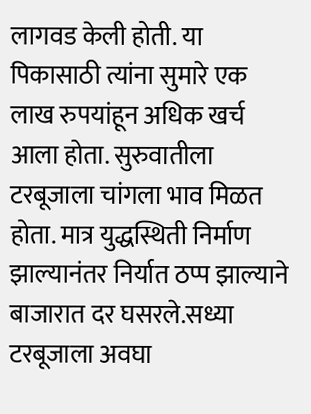लागवड केली होती. या पिकासाठी त्यांना सुमारे एक लाख रुपयांहून अधिक खर्च आला होता. सुरुवातीला टरबूजाला चांगला भाव मिळत होता. मात्र युद्धस्थिती निर्माण झाल्यानंतर निर्यात ठप्प झाल्याने बाजारात दर घसरले.सध्या टरबूजाला अवघा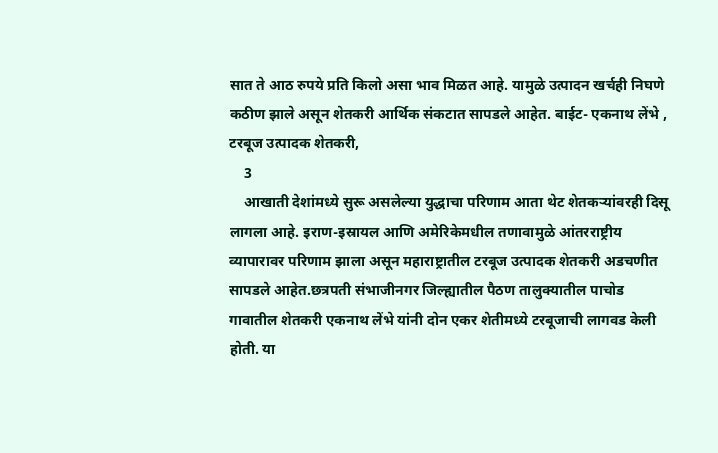सात ते आठ रुपये प्रति किलो असा भाव मिळत आहे. यामुळे उत्पादन खर्चही निघणे कठीण झाले असून शेतकरी आर्थिक संकटात सापडले आहेत. बाईट- एकनाथ लेंभे , टरबूज उत्पादक शेतकरी,
    3
    आखाती देशांमध्ये सुरू असलेल्या युद्धाचा परिणाम आता थेट शेतकऱ्यांवरही दिसू लागला आहे. इराण-इस्रायल आणि अमेरिकेमधील तणावामुळे आंतरराष्ट्रीय व्यापारावर परिणाम झाला असून महाराष्ट्रातील टरबूज उत्पादक शेतकरी अडचणीत सापडले आहेत.छत्रपती संभाजीनगर जिल्ह्यातील पैठण तालुक्यातील पाचोड गावातील शेतकरी एकनाथ लेंभे यांनी दोन एकर शेतीमध्ये टरबूजाची लागवड केली होती. या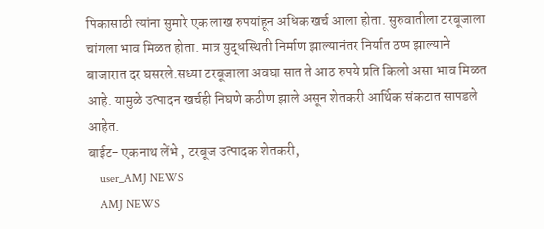पिकासाठी त्यांना सुमारे एक लाख रुपयांहून अधिक खर्च आला होता. सुरुवातीला टरबूजाला चांगला भाव मिळत होता. मात्र युद्धस्थिती निर्माण झाल्यानंतर निर्यात ठप्प झाल्याने बाजारात दर घसरले.सध्या टरबूजाला अवघा सात ते आठ रुपये प्रति किलो असा भाव मिळत आहे. यामुळे उत्पादन खर्चही निघणे कठीण झाले असून शेतकरी आर्थिक संकटात सापडले आहेत.
बाईट- एकनाथ लेंभे , टरबूज उत्पादक शेतकरी,
    user_AMJ NEWS
    AMJ NEWS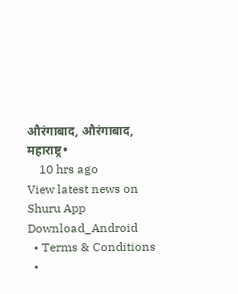औरंगाबाद, औरंगाबाद, महाराष्ट्र•
    10 hrs ago
View latest news on Shuru App
Download_Android
  • Terms & Conditions
  •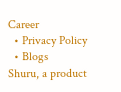Career
  • Privacy Policy
  • Blogs
Shuru, a product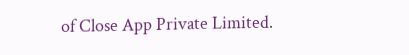of Close App Private Limited.